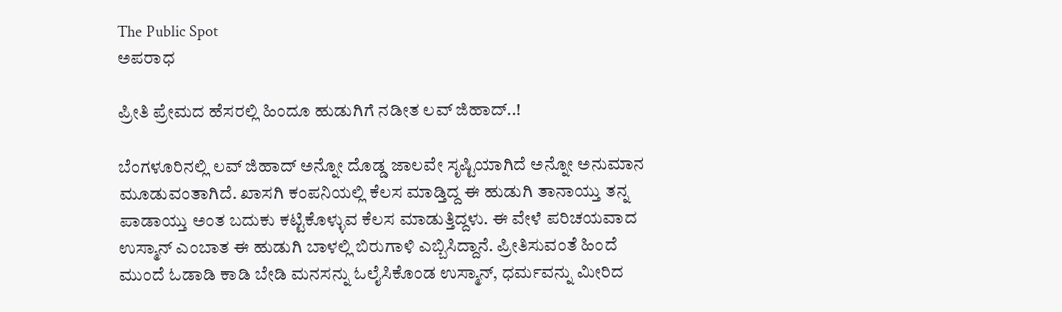The Public Spot
ಅಪರಾಧ

ಪ್ರೀತಿ ಪ್ರೇಮದ ಹೆಸರಲ್ಲಿ ಹಿಂದೂ ಹುಡುಗಿಗೆ ನಡೀತ ಲವ್ ಜಿಹಾದ್..!

ಬೆಂಗಳೂರಿನಲ್ಲಿ ಲವ್ ಜಿಹಾದ್ ಅನ್ನೋ ದೊಡ್ಡ ಜಾಲವೇ ಸೃಷ್ಟಿಯಾಗಿದೆ ಅನ್ನೋ ಅನುಮಾನ ಮೂಡುವಂತಾಗಿದೆ. ಖಾಸಗಿ ಕಂಪನಿಯಲ್ಲಿ ಕೆಲಸ ಮಾಡ್ತಿದ್ದ ಈ ಹುಡುಗಿ ತಾನಾಯ್ತು ತನ್ನ ಪಾಡಾಯ್ತು ಅಂತ ಬದುಕು ಕಟ್ಟಿಕೊಳ್ಳುವ ಕೆಲಸ ಮಾಡುತ್ತಿದ್ದಳು. ಈ ವೇಳೆ ಪರಿಚಯವಾದ ಉಸ್ಮಾನ್ ಎಂಬಾತ ಈ ಹುಡುಗಿ ಬಾಳಲ್ಲಿ ಬಿರುಗಾಳಿ ಎಬ್ಬಿಸಿದ್ದಾನೆ. ಪ್ರೀತಿಸುವಂತೆ ಹಿಂದೆ ಮುಂದೆ ಓಡಾಡಿ ಕಾಡಿ ಬೇಡಿ ಮನಸನ್ನು ಓಲೈಸಿಕೊಂಡ ಉಸ್ಮಾನ್, ಧರ್ಮವನ್ನು ಮೀರಿದ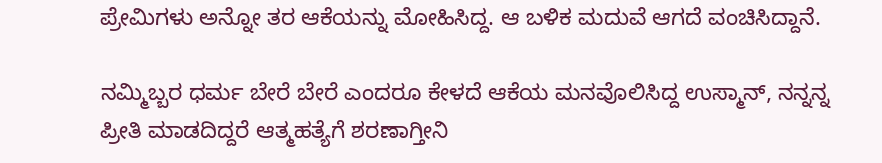ಪ್ರೇಮಿಗಳು ಅನ್ನೋ ತರ ಆಕೆಯನ್ನು ಮೋಹಿಸಿದ್ದ. ಆ ಬಳಿಕ ಮದುವೆ ಆಗದೆ ವಂಚಿಸಿದ್ದಾನೆ.

ನಮ್ಮಿಬ್ಬರ ಧರ್ಮ ಬೇರೆ ಬೇರೆ ಎಂದರೂ ಕೇಳದೆ ಆಕೆಯ ಮನವೊಲಿಸಿದ್ದ ಉಸ್ಮಾನ್, ನನ್ನನ್ನ ಪ್ರೀತಿ ಮಾಡದಿದ್ದರೆ ಆತ್ಮಹತ್ಯೆಗೆ ಶರಣಾಗ್ತೀನಿ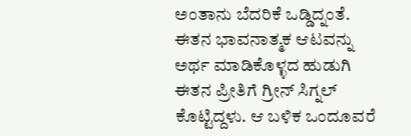ಅಂತಾನು ಬೆದರಿಕೆ ಒಡ್ಡಿದ್ನಂತೆ. ಈತನ ಭಾವನಾತ್ಮಕ ಆಟವನ್ನು ಅರ್ಥ ಮಾಡಿಕೊಳ್ಳದ ಹುಡುಗಿ ಈತನ ಪ್ರೀತಿಗೆ ಗ್ರೀನ್‌ ಸಿಗ್ನಲ್‌‌ ಕೊಟ್ಟಿದ್ದಳು. ಆ ಬಳಿಕ ಒಂದೂವರೆ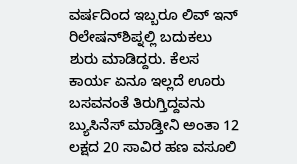ವರ್ಷದಿಂದ ಇಬ್ಬರೂ ಲಿವ್ ಇನ್ ರಿಲೇಷನ್‌ಶಿಪ್ನಲ್ಲಿ ಬದುಕಲು ಶುರು ಮಾಡಿದ್ದರು. ಕೆಲಸ ಕಾರ್ಯ ಏನೂ ಇಲ್ಲದೆ ಊರು ಬಸವನಂತೆ ತಿರುಗ್ತಿದ್ದವನು ಬ್ಯುಸಿನೆಸ್‌ ಮಾಡ್ತೀನಿ ಅಂತಾ 12 ಲಕ್ಷದ 20 ಸಾವಿರ ಹಣ ವಸೂಲಿ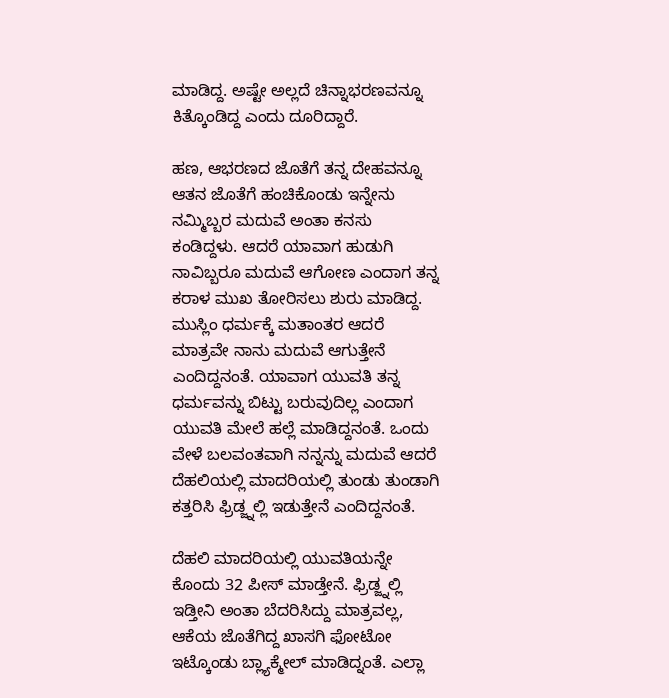ಮಾಡಿದ್ದ. ಅಷ್ಟೇ ಅಲ್ಲದೆ ಚಿನ್ನಾಭರಣವನ್ನೂ ಕಿತ್ಕೊಂಡಿದ್ದ ಎಂದು ದೂರಿದ್ದಾರೆ.

ಹಣ, ಆಭರಣದ ಜೊತೆಗೆ ತನ್ನ ದೇಹವನ್ನೂ ಆತನ ಜೊತೆಗೆ ಹಂಚಿಕೊಂಡು ಇನ್ನೇನು ನಮ್ಮಿಬ್ಬರ ಮದುವೆ ಅಂತಾ ಕನಸು ಕಂಡಿದ್ದಳು. ಆದರೆ ಯಾವಾಗ ಹುಡುಗಿ ನಾವಿಬ್ಬರೂ ಮದುವೆ ಆಗೋಣ ಎಂದಾಗ ತನ್ನ ಕರಾಳ ಮುಖ ತೋರಿಸಲು ಶುರು ಮಾಡಿದ್ದ. ಮುಸ್ಲಿಂ ಧರ್ಮಕ್ಕೆ ಮತಾಂತರ ಆದರೆ ಮಾತ್ರವೇ ನಾನು ಮದುವೆ ಆಗುತ್ತೇನೆ ಎಂದಿದ್ದನಂತೆ. ಯಾವಾಗ ಯುವತಿ ತನ್ನ ಧರ್ಮವನ್ನು ಬಿಟ್ಟು ಬರುವುದಿಲ್ಲ ಎಂದಾಗ ಯುವತಿ ಮೇಲೆ ಹಲ್ಲೆ ಮಾಡಿದ್ದನಂತೆ. ಒಂದು ವೇಳೆ ಬಲವಂತವಾಗಿ ನನ್ನನ್ನು ಮದುವೆ ಆದರೆ ದೆಹಲಿಯಲ್ಲಿ ಮಾದರಿಯಲ್ಲಿ ತುಂಡು ತುಂಡಾಗಿ ಕತ್ತರಿಸಿ ಫ್ರಿಡ್ಜ್ನಲ್ಲಿ ಇಡುತ್ತೇನೆ ಎಂದಿದ್ದನಂತೆ.

ದೆಹಲಿ ಮಾದರಿಯಲ್ಲಿ ಯುವತಿಯನ್ನೇ ಕೊಂದು 32 ಪೀಸ್ ಮಾಡ್ತೇನೆ. ಫ್ರಿಡ್ಜ್ನಲ್ಲಿ ಇಡ್ತೀನಿ ಅಂತಾ ಬೆದರಿಸಿದ್ದು ಮಾತ್ರವಲ್ಲ, ಆಕೆಯ ಜೊತೆಗಿದ್ದ ಖಾಸಗಿ ಫೋಟೋ ಇಟ್ಕೊಂಡು ಬ್ಲ್ಯಾಕ್ಮೇಲ್ ಮಾಡಿದ್ನಂತೆ. ಎಲ್ಲಾ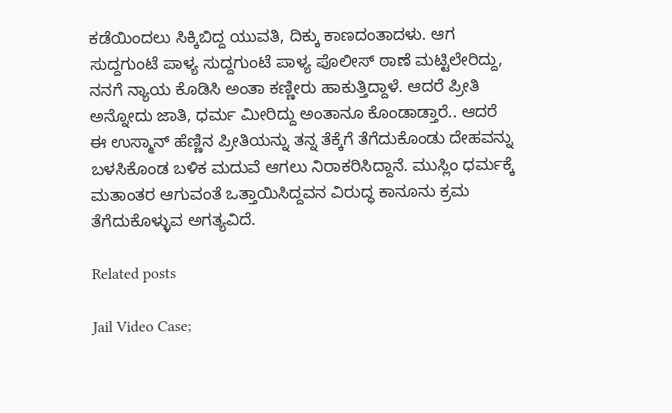ಕಡೆಯಿಂದಲು ಸಿಕ್ಕಿಬಿದ್ದ ಯುವತಿ, ದಿಕ್ಕು ಕಾಣದಂತಾದಳು. ಆಗ ಸುದ್ದಗುಂಟೆ ಪಾಳ್ಯ ಸುದ್ದಗುಂಟೆ ಪಾಳ್ಯ ಪೊಲೀಸ್ ಠಾಣೆ ಮಟ್ಟಿಲೇರಿದ್ದು, ನನಗೆ ನ್ಯಾಯ ಕೊಡಿಸಿ ಅಂತಾ ಕಣ್ಣೀರು ಹಾಕುತ್ತಿದ್ದಾಳೆ. ಆದರೆ ಪ್ರೀತಿ ಅನ್ನೋದು ಜಾತಿ, ಧರ್ಮ ಮೀರಿದ್ದು ಅಂತಾನೂ ಕೊಂಡಾಡ್ತಾರೆ.. ಆದರೆ ಈ ಉಸ್ಮಾನ್ ಹೆಣ್ಣಿನ ಪ್ರೀತಿಯನ್ನು ತನ್ನ ತೆಕ್ಕೆಗೆ ತೆಗೆದುಕೊಂಡು ದೇಹವನ್ನು ಬಳಸಿಕೊಂಡ ಬಳಿಕ ಮದುವೆ ಆಗಲು ನಿರಾಕರಿಸಿದ್ದಾನೆ. ಮುಸ್ಲಿಂ ಧರ್ಮಕ್ಕೆ ಮತಾಂತರ ಆಗುವಂತೆ ಒತ್ತಾಯಿಸಿದ್ದವನ ವಿರುದ್ಧ ಕಾನೂನು ಕ್ರಮ ತೆಗೆದುಕೊಳ್ಳುವ ಅಗತ್ಯವಿದೆ.

Related posts

Jail Video Case;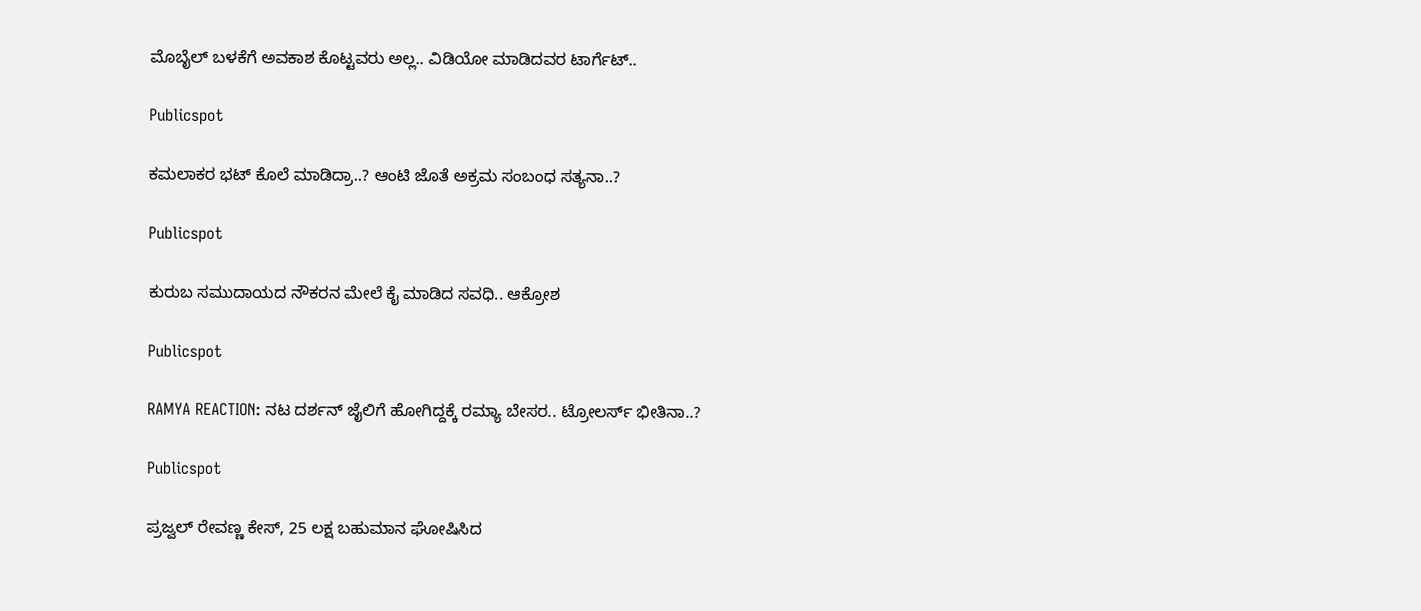ಮೊಬೈಲ್ ಬಳಕೆಗೆ ಅವಕಾಶ ಕೊಟ್ಟವರು ಅಲ್ಲ.. ವಿಡಿಯೋ ಮಾಡಿದವರ ಟಾರ್ಗೆಟ್..

Publicspot

ಕಮಲಾಕರ ಭಟ್‌ ಕೊಲೆ ಮಾಡಿದ್ರಾ..? ಆಂಟಿ ಜೊತೆ ಅಕ್ರಮ ಸಂಬಂಧ ಸತ್ಯನಾ..?

Publicspot

ಕುರುಬ ಸಮುದಾಯದ ನೌಕರನ ಮೇಲೆ ಕೈ ಮಾಡಿದ ಸವಧಿ.. ಆಕ್ರೋಶ

Publicspot

RAMYA REACTION: ನಟ ದರ್ಶನ್ ಜೈಲಿಗೆ ಹೋಗಿದ್ದಕ್ಕೆ ರಮ್ಯಾ ಬೇಸರ.. ಟ್ರೋಲರ್ಸ್ ಭೀತಿನಾ..?

Publicspot

ಪ್ರಜ್ವಲ್ ರೇವಣ್ಣ ಕೇಸ್, 25 ಲಕ್ಷ ಬಹುಮಾನ ಘೋಷಿಸಿದ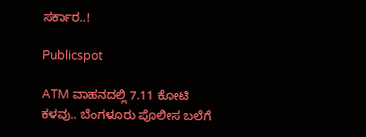ಸರ್ಕಾರ..!

Publicspot

ATM ವಾಹನದಲ್ಲಿ 7.11 ಕೋಟಿ ಕಳವು.. ಬೆಂಗಳೂರು ಪೊಲೀಸ ಬಲೆಗೆ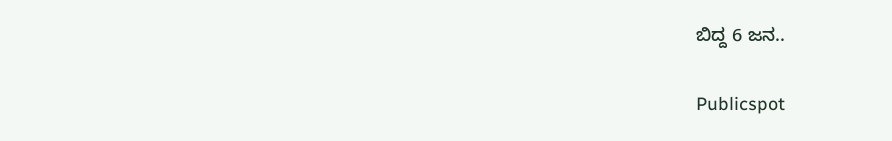ಬಿದ್ದ 6 ಜನ..

Publicspot